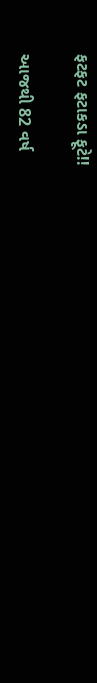ફટફટ ફટાકડા ફૂટે!!

આજથી 82 વર્ષ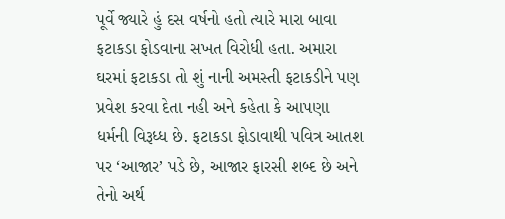પૂર્વે જ્યારે હું દસ વર્ષનો હતો ત્યારે મારા બાવા ફટાકડા ફોડવાના સખત વિરોધી હતા. અમારા ઘરમાં ફટાકડા તો શું નાની અમસ્તી ફટાકડીને પણ પ્રવેશ કરવા દેતા નહી અને કહેતા કે આપણા ધર્મની વિરૂધ્ધ છે. ફટાકડા ફોડાવાથી પવિત્ર આતશ પર ‘આજાર’ પડે છે, આજાર ફારસી શબ્દ છે અને તેનો અર્થ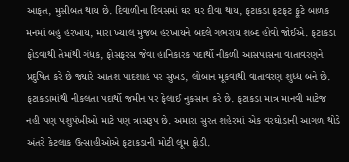આફત, મુસીબત થાય છે. દિવાળીના દિવસમાં ઘર ઘર દીવા થાય, ફટાકડા ફટફટ ફૂટે બાળક મનમાં બહુ હરખાય, મારા ખ્યાલ મુજબ હરખાયને બદલે ગભરાય શબ્દ હોવો જોઈએ. ફટાકડા ફોડવાથી તેમાંથી ગંધક, ફોસફરસ જેવા હાનિકારક પદાર્થો નીકળી આસપાસના વાતાવરણને પ્રદુષિત કરે છે જ્યારે આતશ પાદશાહ પર સુખડ, લોબાન મૂકવાથી વાતાવરણ શુધ્ધ બને છે. ફટાકડામાંથી નીકલતા પદાર્થો જમીન પર ફેલાઈ નુકસાન કરે છે. ફટાકડા માત્ર માનવી માટેજ નહી પણ પશુપંખીઓ માટે પણ ત્રાસરૂપ છે. અમારા સુરત શહેરમાં એક વરઘોડાની આગળ થોડે અંતરે કેટલાક ઉત્સાહીઓએ ફટાકડાની મોટી લૂમ ફોડી.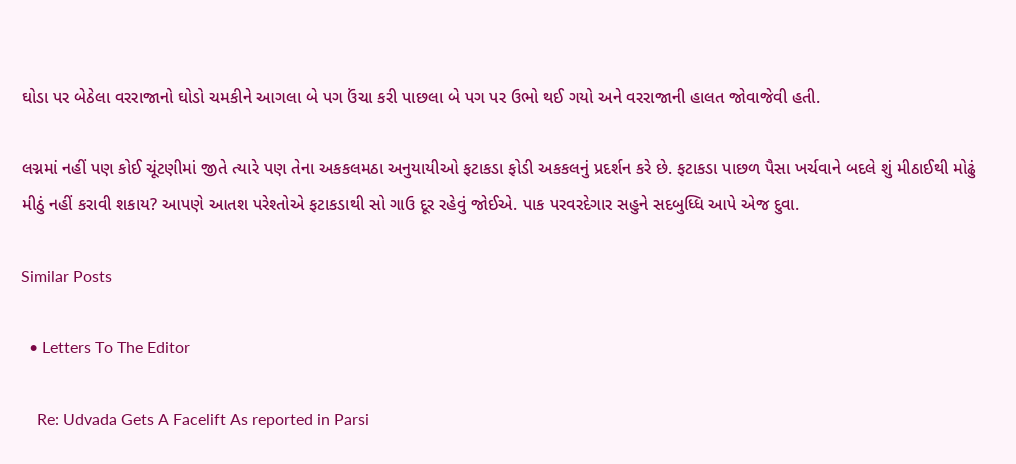ઘોડા પર બેઠેલા વરરાજાનો ઘોડો ચમકીને આગલા બે પગ ઉંચા કરી પાછલા બે પગ પર ઉભો થઈ ગયો અને વરરાજાની હાલત જોવાજેવી હતી.

લગ્નમાં નહીં પણ કોઈ ચૂંટણીમાં જીતે ત્યારે પણ તેના અકકલમઠા અનુયાયીઓ ફટાકડા ફોડી અકકલનું પ્રદર્શન કરે છે. ફટાકડા પાછળ પૈસા ખર્ચવાને બદલે શું મીઠાઈથી મોઢું મીઠું નહીં કરાવી શકાય? આપણે આતશ પરેશ્તોએ ફટાકડાથી સો ગાઉ દૂર રહેવું જોઈએ. પાક પરવરદેગાર સહુને સદબુધ્ધિ આપે એજ દુવા.

Similar Posts

  • Letters To The Editor

    Re: Udvada Gets A Facelift As reported in Parsi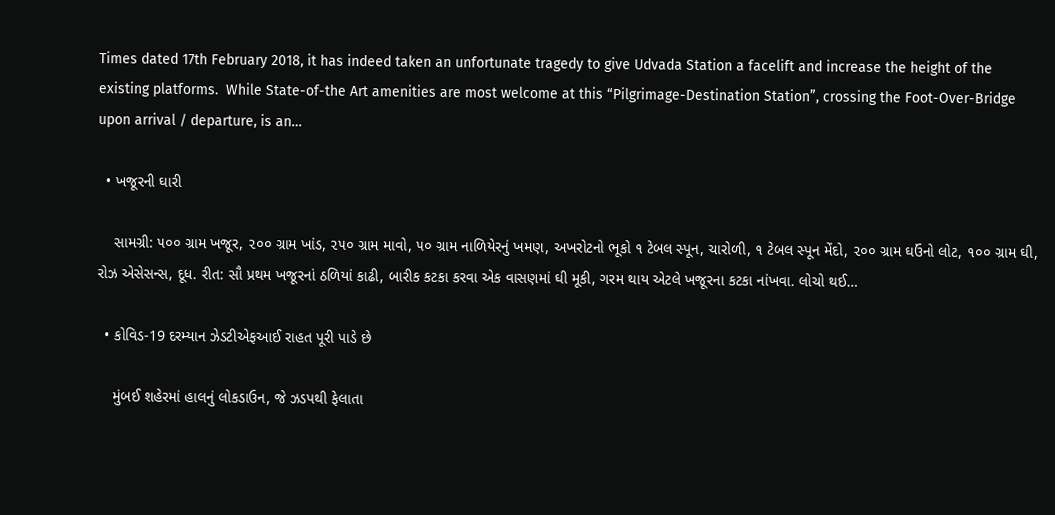Times dated 17th February 2018, it has indeed taken an unfortunate tragedy to give Udvada Station a facelift and increase the height of the existing platforms.  While State-of-the Art amenities are most welcome at this “Pilgrimage-Destination Station”, crossing the Foot-Over-Bridge upon arrival / departure, is an…

  • ખજૂરની ઘારી

    સામગ્રી: ૫૦૦ ગ્રામ ખજૂર, ૨૦૦ ગ્રામ ખાંડ, ૨૫૦ ગ્રામ માવો, ૫૦ ગ્રામ નાળિયેરનું ખમણ, અખરોટનો ભૂકો ૧ ટેબલ સ્પૂન, ચારોળી, ૧ ટેબલ સ્પૂન મેંદો, ૨૦૦ ગ્રામ ઘઉંનો લોટ, ૧૦૦ ગ્રામ ઘી, રોઝ એસેસન્સ, દૂધ. રીત: સૌ પ્રથમ ખજૂરનાં ઠળિયાં કાઢી, બારીક કટકા કરવા એક વાસણમાં ઘી મૂકી, ગરમ થાય એટલે ખજૂરના કટકા નાંખવા. લોચો થઈ…

  • કોવિડ-19 દરમ્યાન ઝેડટીએફઆઈ રાહત પૂરી પાડે છે

    મુંબઈ શહેરમાં હાલનું લોકડાઉન, જે ઝડપથી ફેલાતા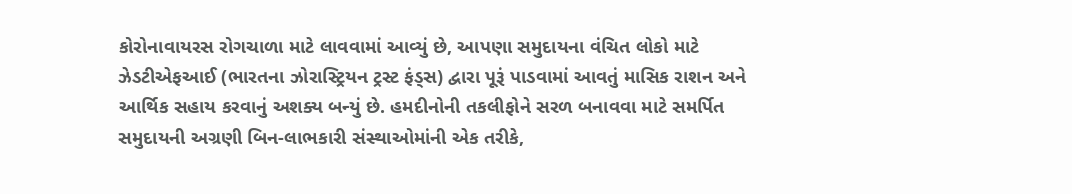કોરોનાવાયરસ રોગચાળા માટે લાવવામાં આવ્યું છે, આપણા સમુદાયના વંચિત લોકો માટે ઝેડટીએફઆઈ (ભારતના ઝોરાસ્ટ્રિયન ટ્રસ્ટ ફંડ્સ) દ્વારા પૂરૂં પાડવામાં આવતું માસિક રાશન અને આર્થિક સહાય કરવાનું અશક્ય બન્યું છે. હમદીનોની તકલીફોને સરળ બનાવવા માટે સમર્પિત સમુદાયની અગ્રણી બિન-લાભકારી સંસ્થાઓમાંની એક તરીકે,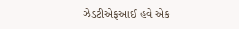ઝેડટીએફઆઈ હવે એક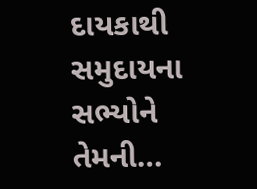દાયકાથી સમુદાયના સભ્યોને તેમની…